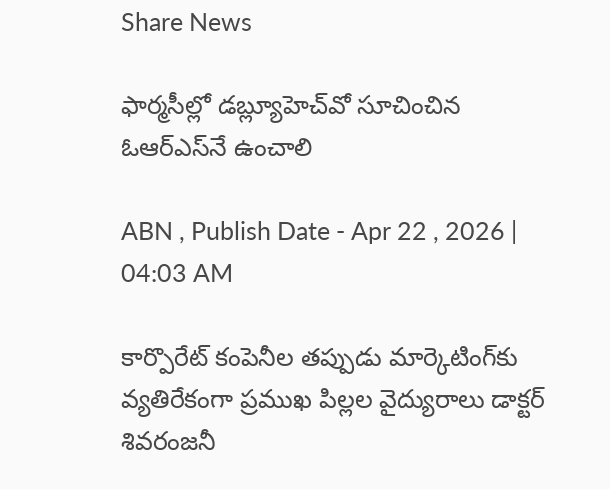Share News

ఫార్మసీల్లో డబ్ల్యూహెచ్‌వో సూచించిన ఓఆర్‌ఎస్‌నే ఉంచాలి

ABN , Publish Date - Apr 22 , 2026 | 04:03 AM

కార్పొరేట్‌ కంపెనీల తప్పుడు మార్కెటింగ్‌కు వ్యతిరేకంగా ప్రముఖ పిల్లల వైద్యురాలు డాక్టర్‌ శివరంజనీ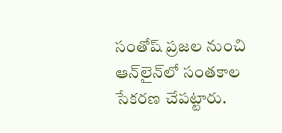సంతోష్‌ ప్రజల నుంచి ఆన్‌లైన్‌లో సంతకాల సేకరణ చేపట్టారు.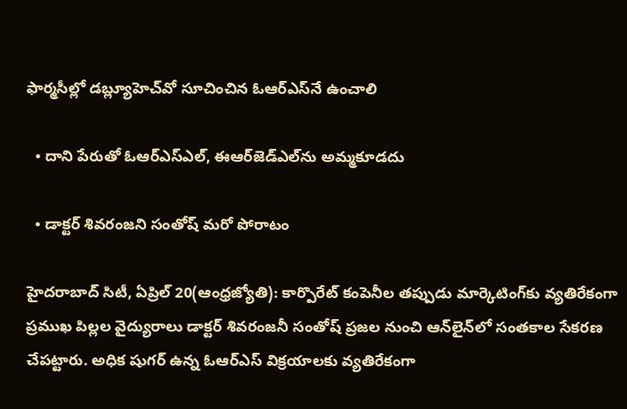ఫార్మసీల్లో డబ్ల్యూహెచ్‌వో సూచించిన ఓఆర్‌ఎస్‌నే ఉంచాలి

  • దాని పేరుతో ఓఆర్‌ఎస్‌ఎల్‌, ఈఆర్‌జెడ్‌ఎల్‌ను అమ్మకూడదు

  • డాక్టర్‌ శివరంజని సంతోష్‌ మరో పోరాటం

హైదరాబాద్‌ సిటీ, ఏప్రిల్‌ 20(ఆంధ్రజ్యోతి): కార్పొరేట్‌ కంపెనీల తప్పుడు మార్కెటింగ్‌కు వ్యతిరేకంగా ప్రముఖ పిల్లల వైద్యురాలు డాక్టర్‌ శివరంజనీ సంతోష్‌ ప్రజల నుంచి ఆన్‌లైన్‌లో సంతకాల సేకరణ చేపట్టారు. అధిక షుగర్‌ ఉన్న ఓఆర్‌ఎస్‌ విక్రయాలకు వ్యతిరేకంగా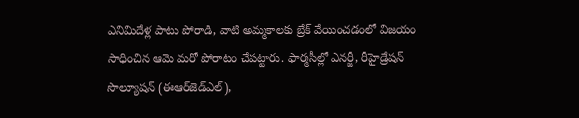ఎనిమిదేళ్ల పాటు పోరాడి, వాటి అమ్మకాలకు బ్రేక్‌ వేయించడంలో విజయం సాధించిన ఆమె మరో పోరాటం చేపట్టారు. ఫార్మసీల్లో ఎనర్జీ, రీహైడ్రేషన్‌ సొల్యూషన్‌ (ఈఆర్‌జెడ్‌ఎల్‌),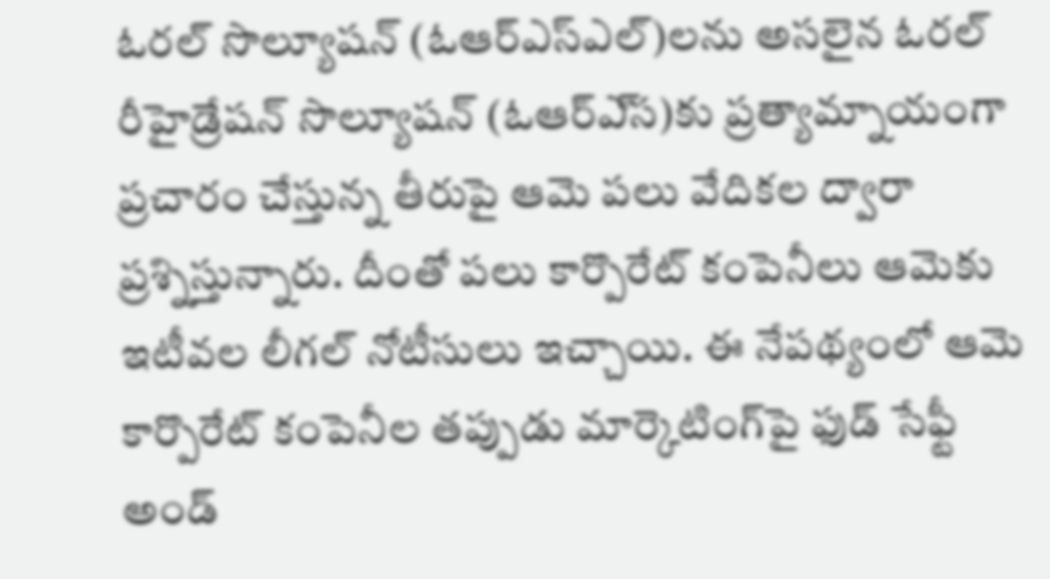ఓరల్‌ సొల్యూషన్‌ (ఓఆర్‌ఎస్ఎల్‌)లను అసలైన ఓరల్‌ రీహైడ్రేషన్‌ సొల్యూషన్‌ (ఓఆర్‌ఎ్‌స)కు ప్రత్యామ్నాయంగా ప్రచారం చేస్తున్న తీరుపై ఆమె పలు వేదికల ద్వారా ప్రశ్నిస్తున్నారు. దీంతో పలు కార్పొరేట్‌ కంపెనీలు ఆమెకు ఇటీవల లీగల్‌ నోటీసులు ఇచ్చాయి. ఈ నేపథ్యంలో ఆమె కార్పొరేట్‌ కంపెనీల తప్పుడు మార్కెటింగ్‌పై ఫుడ్‌ సేఫ్టీ అండ్‌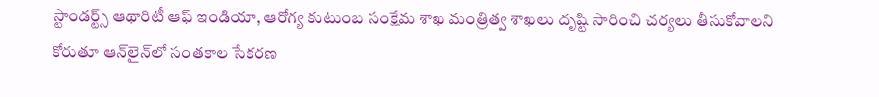స్టాండర్ట్స్‌ ఆథారిటీ ఆఫ్‌ ఇండియా, ఆరోగ్య కుటుంబ సంక్షేమ శాఖ మంత్రిత్వ శాఖలు దృష్టి సారించి చర్యలు తీసుకోవాలని కోరుతూ ఆన్‌లైన్‌లో సంతకాల సేకరణ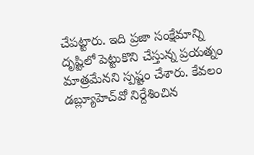చేపట్టారు. ఇది ప్రజా సంక్షేమాన్ని దృష్టిలో పెట్టుకొని చేస్తున్న ప్రయత్నం మాత్రమేనని స్పష్టం చేశారు. కేవలం డబ్ల్యూహెచ్‌వో నిర్దేశించిన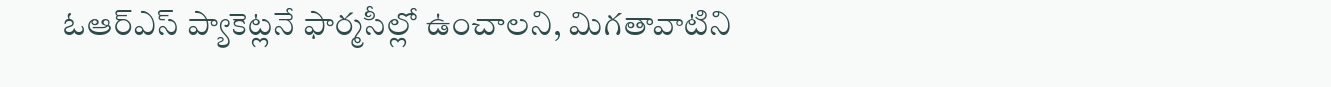ఓఆర్‌ఎస్‌ ప్యాకెట్లనే ఫార్మసీల్లో ఉంచాలని, మిగతావాటిని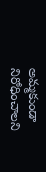అమ్మకుండా నిరోధించాలని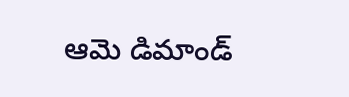ఆమె డిమాండ్‌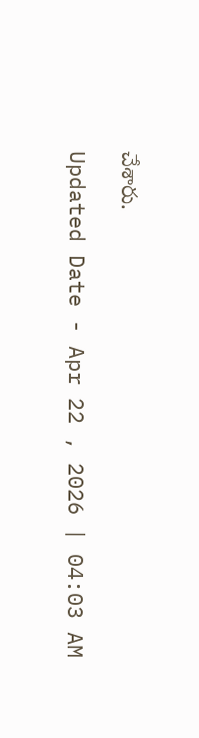చేశారు.

Updated Date - Apr 22 , 2026 | 04:03 AM